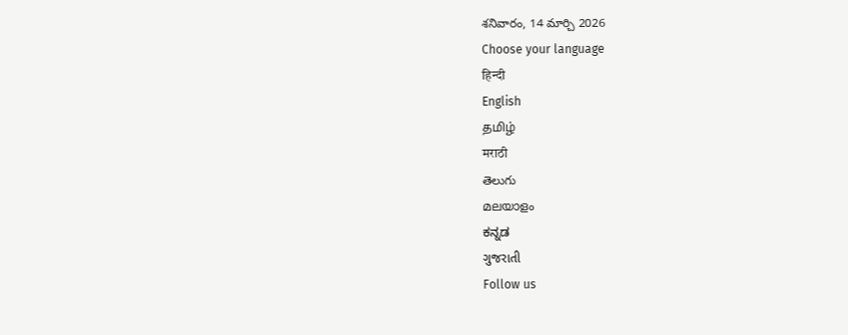శనివారం, 14 మార్చి 2026
Choose your language
हिन्दी
English
தமிழ்
मराठी
తెలుగు
മലയാളം
ಕನ್ನಡ
ગુજરાતી
Follow us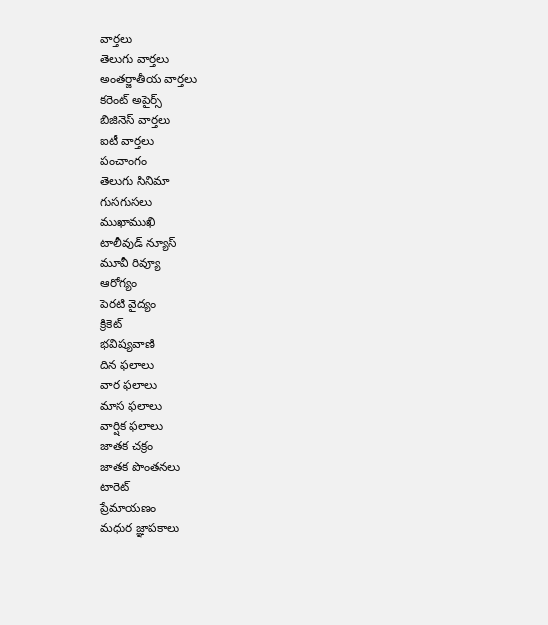వార్తలు
తెలుగు వార్తలు
అంతర్జాతీయ వార్తలు
కరెంట్ అపైర్స్
బిజినెస్ వార్తలు
ఐటీ వార్తలు
పంచాంగం
తెలుగు సినిమా
గుసగుసలు
ముఖాముఖి
టాలీవుడ్ న్యూస్
మూవీ రివ్యూ
ఆరోగ్యం
పెరటి వైద్యం
క్రికెట్
భవిష్యవాణి
దిన ఫలాలు
వార ఫలాలు
మాస ఫలాలు
వార్షిక ఫలాలు
జాతక చక్రం
జాతక పొంతనలు
టారెట్
ప్రేమాయణం
మధుర జ్ఞాపకాలు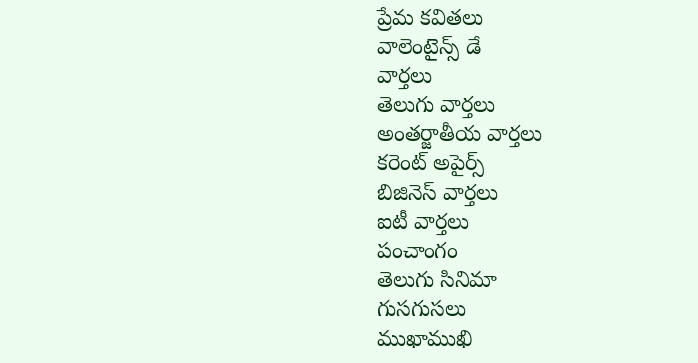ప్రేమ కవితలు
వాలెంటైన్స్ డే
వార్తలు
తెలుగు వార్తలు
అంతర్జాతీయ వార్తలు
కరెంట్ అపైర్స్
బిజినెస్ వార్తలు
ఐటీ వార్తలు
పంచాంగం
తెలుగు సినిమా
గుసగుసలు
ముఖాముఖి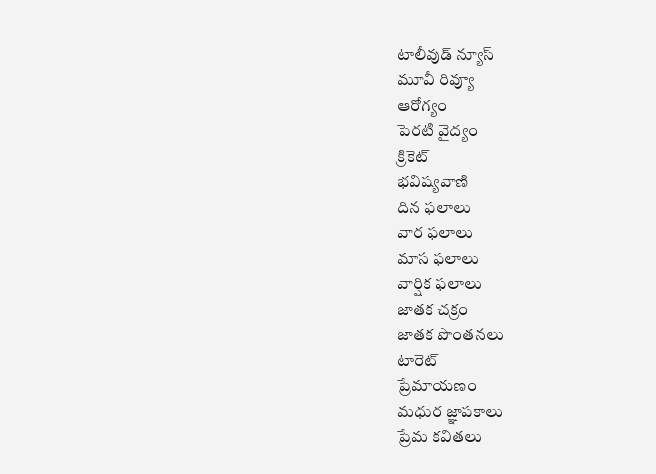టాలీవుడ్ న్యూస్
మూవీ రివ్యూ
ఆరోగ్యం
పెరటి వైద్యం
క్రికెట్
భవిష్యవాణి
దిన ఫలాలు
వార ఫలాలు
మాస ఫలాలు
వార్షిక ఫలాలు
జాతక చక్రం
జాతక పొంతనలు
టారెట్
ప్రేమాయణం
మధుర జ్ఞాపకాలు
ప్రేమ కవితలు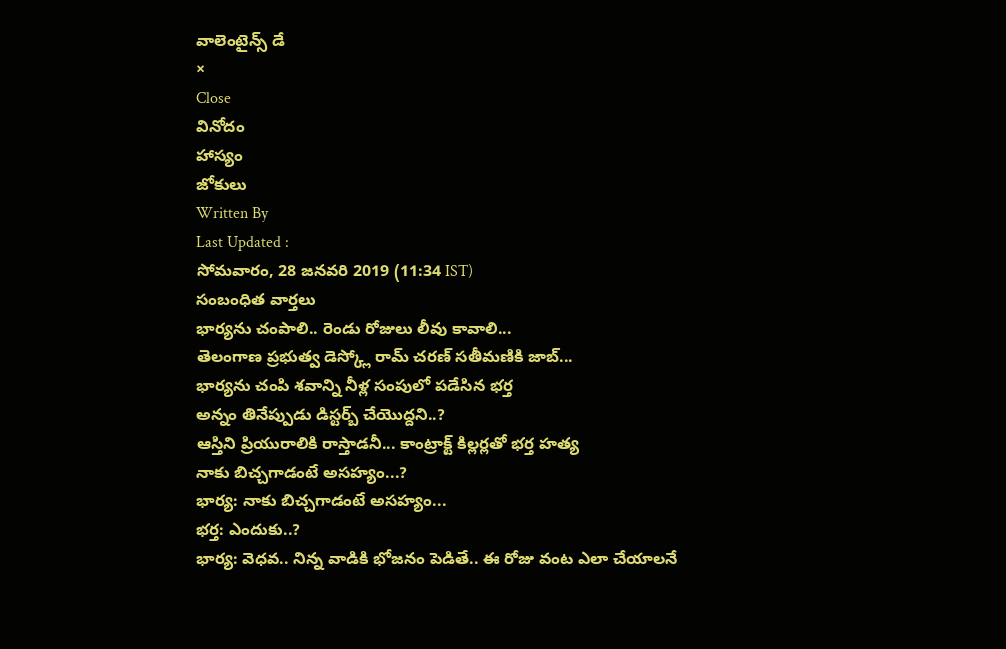వాలెంటైన్స్ డే
×
Close
వినోదం
హాస్యం
జోకులు
Written By
Last Updated :
సోమవారం, 28 జనవరి 2019 (11:34 IST)
సంబంధిత వార్తలు
భార్యను చంపాలి.. రెండు రోజులు లీవు కావాలి...
తెలంగాణ ప్రభుత్వ డెస్క్లో రామ్ చరణ్ సతీమణికి జాబ్...
భార్యను చంపి శవాన్ని నీళ్ల సంపులో పడేసిన భర్త
అన్నం తినేప్పుడు డిస్టర్బ్ చేయొద్దని..?
ఆస్తిని ప్రియురాలికి రాస్తాడనీ... కాంట్రాక్ట్ కిల్లర్లతో భర్త హత్య
నాకు బిచ్చగాడంటే అసహ్యం...?
భార్య: నాకు బిచ్చగాడంటే అసహ్యం...
భర్త: ఎందుకు..?
భార్య: వెధవ.. నిన్న వాడికి భోజనం పెడితే.. ఈ రోజు వంట ఎలా చేయాలనే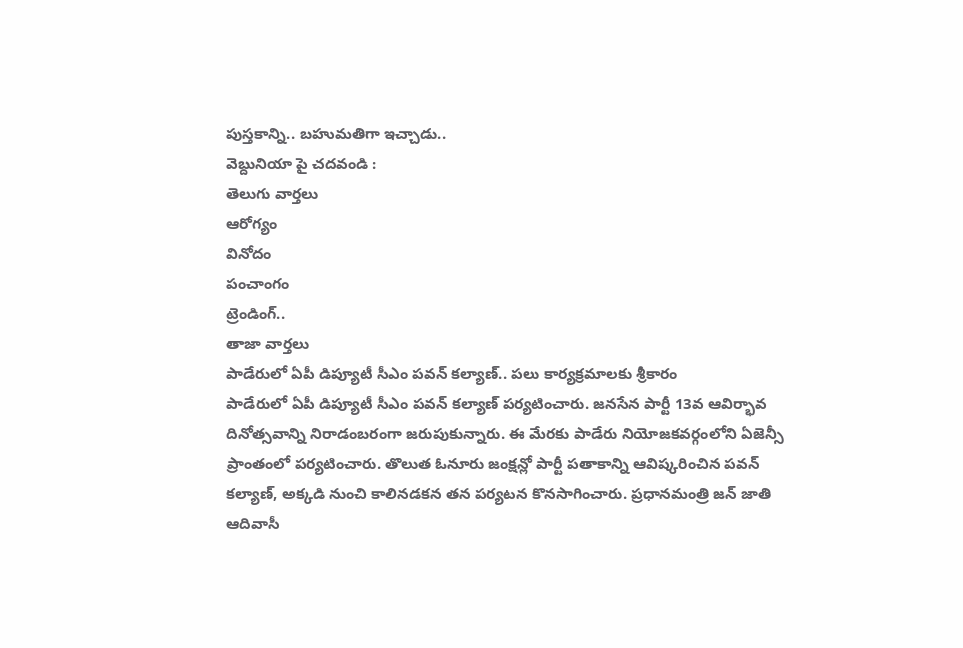పుస్తకాన్ని.. బహుమతిగా ఇచ్చాడు..
వెబ్దునియా పై చదవండి :
తెలుగు వార్తలు
ఆరోగ్యం
వినోదం
పంచాంగం
ట్రెండింగ్..
తాజా వార్తలు
పాడేరులో ఏపీ డిప్యూటీ సీఎం పవన్ కల్యాణ్.. పలు కార్యక్రమాలకు శ్రీకారం
పాడేరులో ఏపీ డిప్యూటీ సీఎం పవన్ కల్యాణ్ పర్యటించారు. జనసేన పార్టీ 13వ ఆవిర్భావ దినోత్సవాన్ని నిరాడంబరంగా జరుపుకున్నారు. ఈ మేరకు పాడేరు నియోజకవర్గంలోని ఏజెన్సీ ప్రాంతంలో పర్యటించారు. తొలుత ఓనూరు జంక్షన్లో పార్టీ పతాకాన్ని ఆవిష్కరించిన పవన్ కల్యాణ్, అక్కడి నుంచి కాలినడకన తన పర్యటన కొనసాగించారు. ప్రధానమంత్రి జన్ జాతి ఆదివాసీ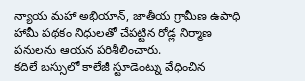న్యాయ మహా అభియాన్, జాతీయ గ్రామీణ ఉపాధి హామీ పథకం నిధులతో చేపట్టిన రోడ్ల నిర్మాణ పనులను ఆయన పరిశీలించారు.
కదిలే బస్సులో కాలేజీ స్టూడెంట్ను వేధించిన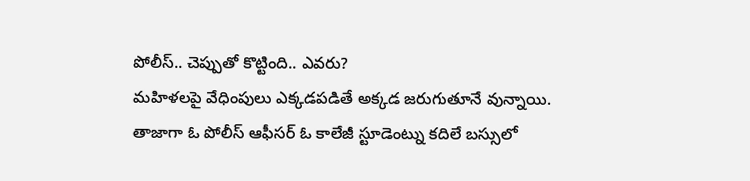పోలీస్.. చెప్పుతో కొట్టింది.. ఎవరు?
మహిళలపై వేధింపులు ఎక్కడపడితే అక్కడ జరుగుతూనే వున్నాయి. తాజాగా ఓ పోలీస్ ఆఫీసర్ ఓ కాలేజీ స్టూడెంట్ను కదిలే బస్సులో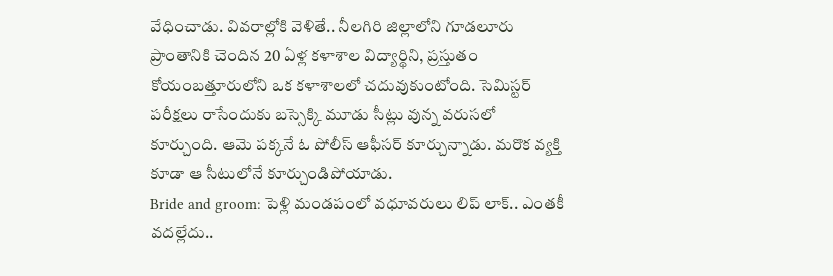వేధించాడు. వివరాల్లోకి వెళితే.. నీలగిరి జిల్లాలోని గూడలూరు ప్రాంతానికి చెందిన 20 ఏళ్ల కళాశాల విద్యార్థిని, ప్రస్తుతం కోయంబత్తూరులోని ఒక కళాశాలలో చదువుకుంటోంది. సెమిస్టర్ పరీక్షలు రాసేందుకు బస్సెక్కి మూడు సీట్లు వున్న వరుసలో కూర్చుంది. ఆమె పక్కనే ఓ పోలీస్ ఆఫీసర్ కూర్చున్నాడు. మరొక వ్యక్తి కూడా ఆ సీటులోనే కూర్చుండిపోయాడు.
Bride and groom: పెళ్లి మండపంలో వధూవరులు లిప్ లాక్.. ఎంతకీ వదల్లేదు..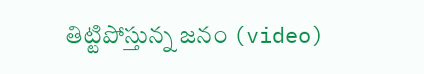తిట్టిపోస్తున్న జనం (video)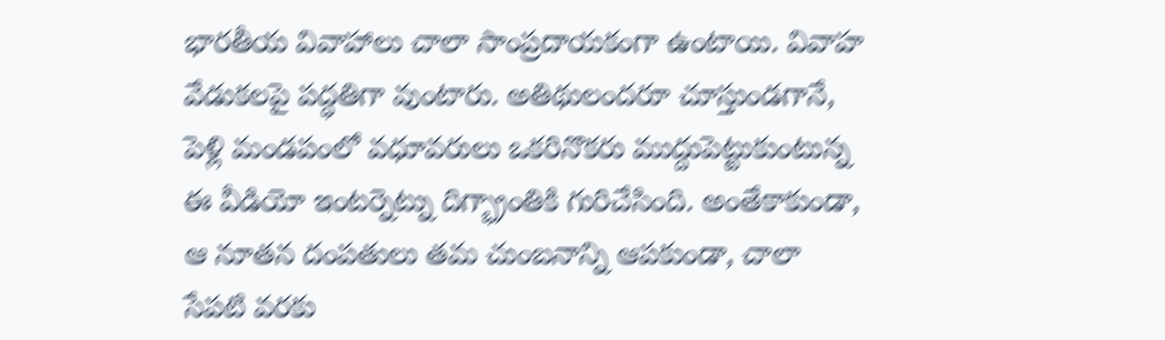భారతీయ వివాహాలు చాలా సాంప్రదాయకంగా ఉంటాయి. వివాహ వేడుకలపై పద్ధతిగా వుంటారు. అతిథులందరూ చూస్తుండగానే, పెళ్లి మండపంలో వధూవరులు ఒకరినొకరు ముద్దుపెట్టుకుంటున్న ఈ వీడియో ఇంటర్నెట్ను దిగ్భ్రాంతికి గురిచేసింది. అంతేకాకుండా, ఆ నూతన దంపతులు తమ చుంబనాన్ని ఆపకుండా, చాలా సేపటి వరకు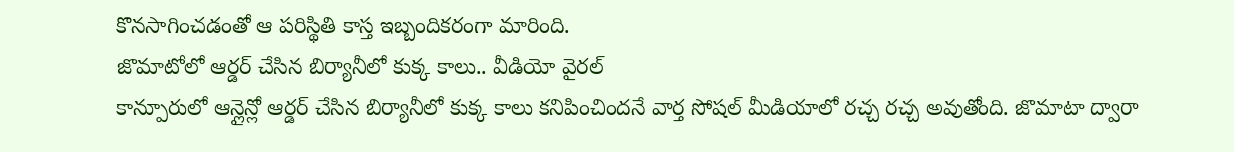కొనసాగించడంతో ఆ పరిస్థితి కాస్త ఇబ్బందికరంగా మారింది.
జొమాటోలో ఆర్డర్ చేసిన బిర్యానీలో కుక్క కాలు.. వీడియో వైరల్
కాన్పూరులో ఆన్లైన్లో ఆర్డర్ చేసిన బిర్యానీలో కుక్క కాలు కనిపించిందనే వార్త సోషల్ మీడియాలో రచ్చ రచ్చ అవుతోంది. జొమాటా ద్వారా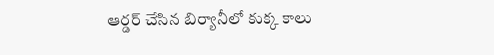ఆర్డర్ చేసిన బిర్యానీలో కుక్క కాలు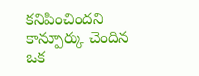కనిపించిందని కాన్పూర్కు చెందిన ఒక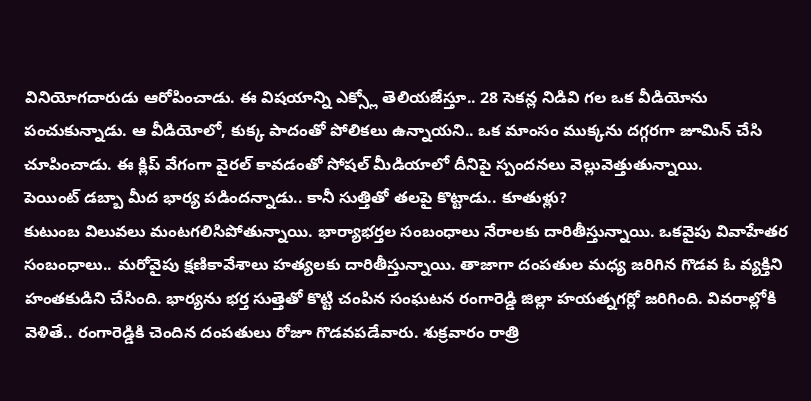వినియోగదారుడు ఆరోపించాడు. ఈ విషయాన్ని ఎక్స్లో తెలియజేస్తూ.. 28 సెకన్ల నిడివి గల ఒక వీడియోను పంచుకున్నాడు. ఆ వీడియోలో, కుక్క పాదంతో పోలికలు ఉన్నాయని.. ఒక మాంసం ముక్కను దగ్గరగా జూమిన్ చేసి చూపించాడు. ఈ క్లిప్ వేగంగా వైరల్ కావడంతో సోషల్ మీడియాలో దీనిపై స్పందనలు వెల్లువెత్తుతున్నాయి.
పెయింట్ డబ్బా మీద భార్య పడిందన్నాడు.. కానీ సుత్తితో తలపై కొట్టాడు.. కూతుళ్లు?
కుటుంబ విలువలు మంటగలిసిపోతున్నాయి. భార్యాభర్తల సంబంధాలు నేరాలకు దారితీస్తున్నాయి. ఒకవైపు వివాహేతర సంబంధాలు.. మరోవైపు క్షణికావేశాలు హత్యలకు దారితీస్తున్నాయి. తాజాగా దంపతుల మధ్య జరిగిన గొడవ ఓ వ్యక్తిని హంతకుడిని చేసింది. భార్యను భర్త సుత్తెతో కొట్టి చంపిన సంఘటన రంగారెడ్డి జిల్లా హయత్నగర్లో జరిగింది. వివరాల్లోకి వెళితే.. రంగారెడ్డికి చెందిన దంపతులు రోజూ గొడవపడేవారు. శుక్రవారం రాత్రి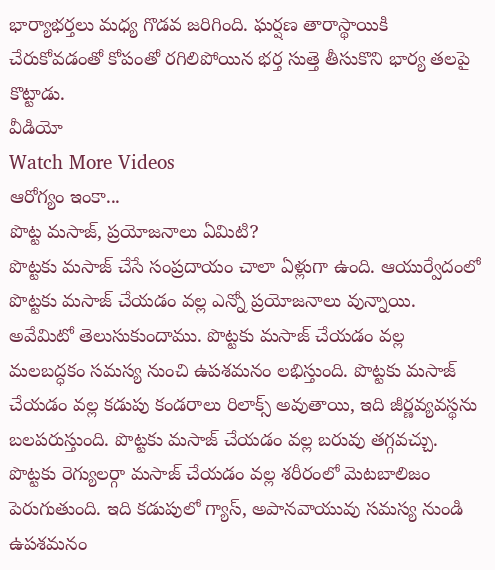భార్యాభర్తలు మధ్య గొడవ జరిగింది. ఘర్షణ తారాస్థాయికి చేరుకోవడంతో కోపంతో రగిలిపోయిన భర్త సుత్తె తీసుకొని భార్య తలపై కొట్టాడు.
వీడియో
Watch More Videos
ఆరోగ్యం ఇంకా...
పొట్ట మసాజ్, ప్రయోజనాలు ఏమిటి?
పొట్టకు మసాజ్ చేసే సంప్రదాయం చాలా ఏళ్లుగా ఉంది. ఆయుర్వేదంలో పొట్టకు మసాజ్ చేయడం వల్ల ఎన్నో ప్రయోజనాలు వున్నాయి. అవేమిటో తెలుసుకుందాము. పొట్టకు మసాజ్ చేయడం వల్ల మలబద్ధకం సమస్య నుంచి ఉపశమనం లభిస్తుంది. పొట్టకు మసాజ్ చేయడం వల్ల కడుపు కండరాలు రిలాక్స్ అవుతాయి, ఇది జీర్ణవ్యవస్థను బలపరుస్తుంది. పొట్టకు మసాజ్ చేయడం వల్ల బరువు తగ్గవచ్చు. పొట్టకు రెగ్యులర్గా మసాజ్ చేయడం వల్ల శరీరంలో మెటబాలిజం పెరుగుతుంది. ఇది కడుపులో గ్యాస్, అపానవాయువు సమస్య నుండి ఉపశమనం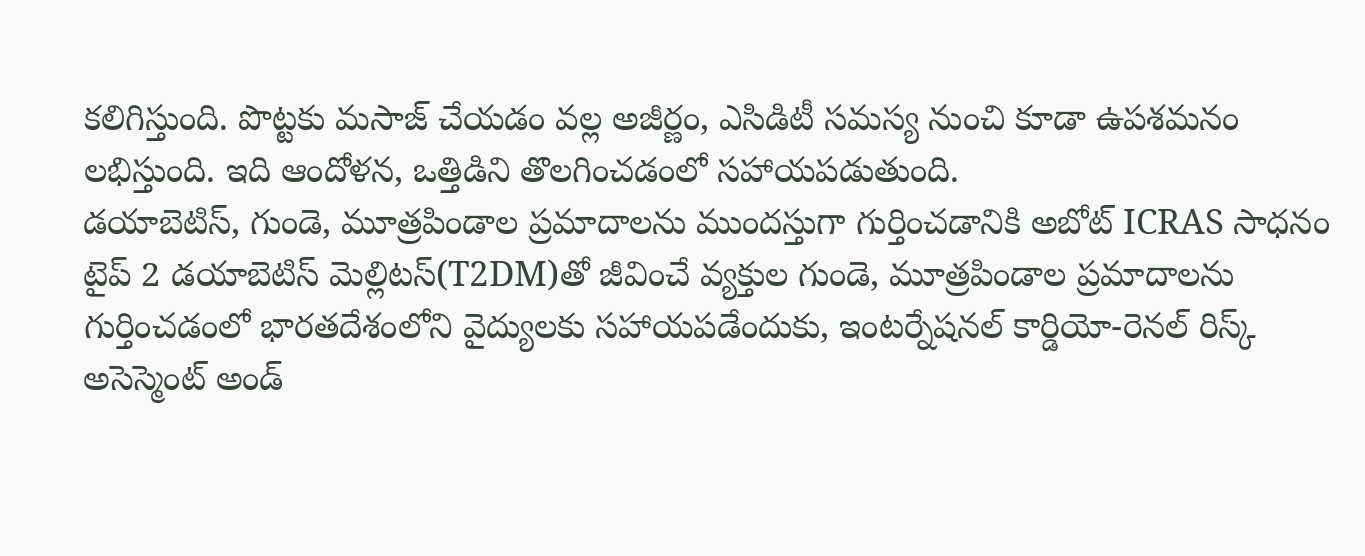కలిగిస్తుంది. పొట్టకు మసాజ్ చేయడం వల్ల అజీర్ణం, ఎసిడిటీ సమస్య నుంచి కూడా ఉపశమనం లభిస్తుంది. ఇది ఆందోళన, ఒత్తిడిని తొలగించడంలో సహాయపడుతుంది.
డయాబెటిస్, గుండె, మూత్రపిండాల ప్రమాదాలను ముందస్తుగా గుర్తించడానికి అబోట్ ICRAS సాధనం
టైప్ 2 డయాబెటిస్ మెల్లిటస్(T2DM)తో జీవించే వ్యక్తుల గుండె, మూత్రపిండాల ప్రమాదాలను గుర్తించడంలో భారతదేశంలోని వైద్యులకు సహాయపడేందుకు, ఇంటర్నేషనల్ కార్డియో-రెనల్ రిస్క్ అసెస్మెంట్ అండ్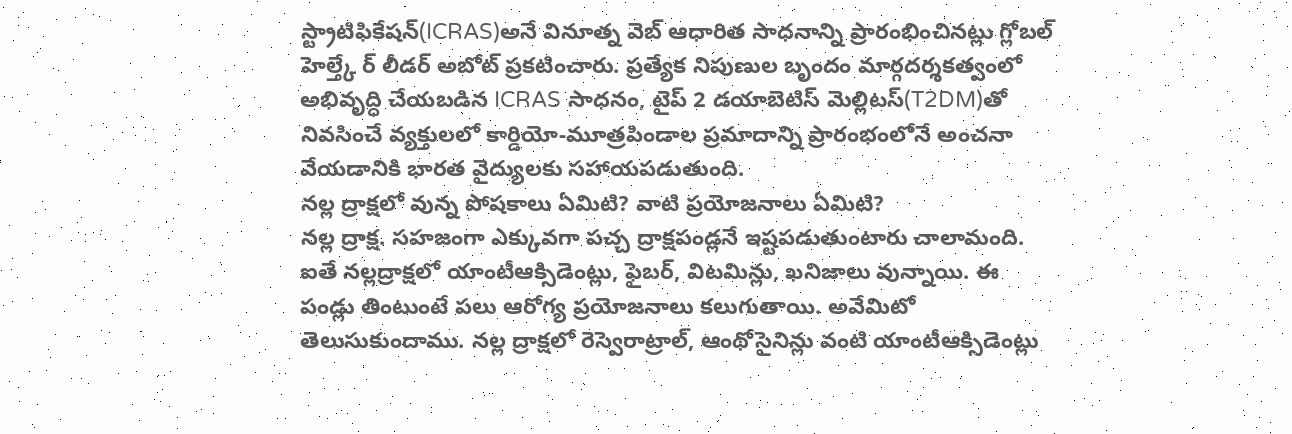స్ట్రాటిఫికేషన్(ICRAS)అనే వినూత్న వెబ్ ఆధారిత సాధనాన్ని ప్రారంభించినట్లు గ్లోబల్ హెల్త్కే ర్ లీడర్ అబోట్ ప్రకటించారు. ప్రత్యేక నిపుణుల బృందం మార్గదర్శకత్వంలో అభివృద్ధి చేయబడిన ICRAS సాధనం, టైప్ 2 డయాబెటిస్ మెల్లిటస్(T2DM)తో నివసించే వ్యక్తులలో కార్డియో-మూత్రపిండాల ప్రమాదాన్ని ప్రారంభంలోనే అంచనా వేయడానికి భారత వైద్యులకు సహాయపడుతుంది.
నల్ల ద్రాక్షలో వున్న పోషకాలు ఏమిటి? వాటి ప్రయోజనాలు ఏమిటి?
నల్ల ద్రాక్ష. సహజంగా ఎక్కువగా పచ్చ ద్రాక్షపండ్లనే ఇష్టపడుతుంటారు చాలామంది. ఐతే నల్లద్రాక్షలో యాంటీఆక్సిడెంట్లు, ఫైబర్, విటమిన్లు, ఖనిజాలు వున్నాయి. ఈ పండ్లు తింటుంటే పలు ఆరోగ్య ప్రయోజనాలు కలుగుతాయి. అవేమిటో తెలుసుకుందాము. నల్ల ద్రాక్షలో రెస్వెరాట్రాల్, ఆంథోసైనిన్లు వంటి యాంటీఆక్సిడెంట్లు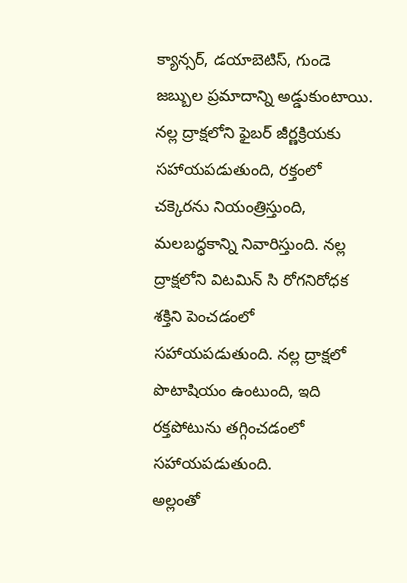క్యాన్సర్, డయాబెటిస్, గుండె జబ్బుల ప్రమాదాన్ని అడ్డుకుంటాయి. నల్ల ద్రాక్షలోని ఫైబర్ జీర్ణక్రియకు సహాయపడుతుంది, రక్తంలో చక్కెరను నియంత్రిస్తుంది, మలబద్ధకాన్ని నివారిస్తుంది. నల్ల ద్రాక్షలోని విటమిన్ సి రోగనిరోధక శక్తిని పెంచడంలో సహాయపడుతుంది. నల్ల ద్రాక్షలో పొటాషియం ఉంటుంది, ఇది రక్తపోటును తగ్గించడంలో సహాయపడుతుంది.
అల్లంతో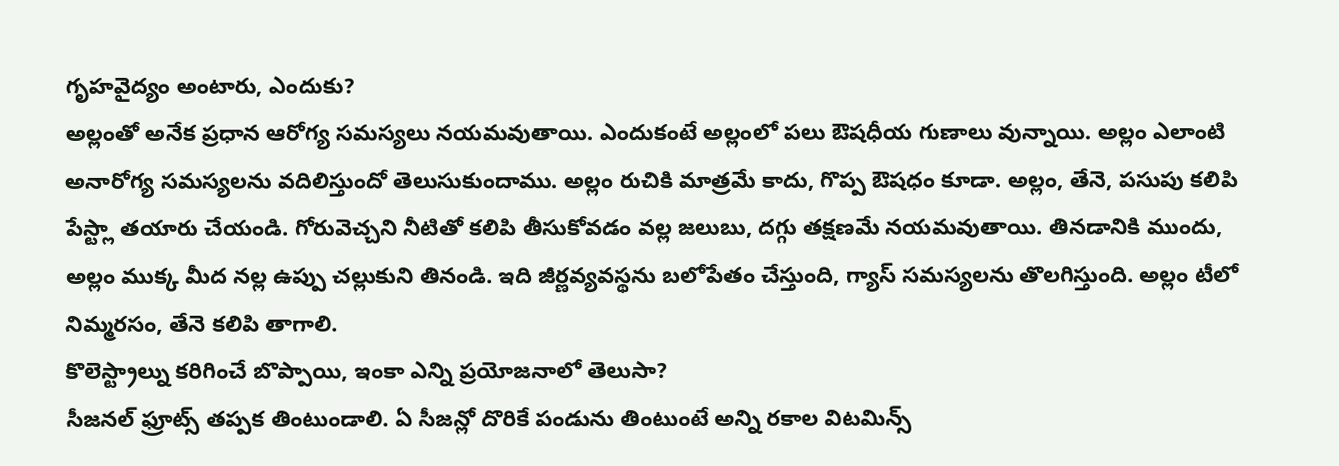గృహవైద్యం అంటారు, ఎందుకు?
అల్లంతో అనేక ప్రధాన ఆరోగ్య సమస్యలు నయమవుతాయి. ఎందుకంటే అల్లంలో పలు ఔషధీయ గుణాలు వున్నాయి. అల్లం ఎలాంటి అనారోగ్య సమస్యలను వదిలిస్తుందో తెలుసుకుందాము. అల్లం రుచికి మాత్రమే కాదు, గొప్ప ఔషధం కూడా. అల్లం, తేనె, పసుపు కలిపి పేస్ట్లా తయారు చేయండి. గోరువెచ్చని నీటితో కలిపి తీసుకోవడం వల్ల జలుబు, దగ్గు తక్షణమే నయమవుతాయి. తినడానికి ముందు, అల్లం ముక్క మీద నల్ల ఉప్పు చల్లుకుని తినండి. ఇది జీర్ణవ్యవస్థను బలోపేతం చేస్తుంది, గ్యాస్ సమస్యలను తొలగిస్తుంది. అల్లం టీలో నిమ్మరసం, తేనె కలిపి తాగాలి.
కొలెస్ట్రాల్ను కరిగించే బొప్పాయి, ఇంకా ఎన్ని ప్రయోజనాలో తెలుసా?
సీజనల్ ఫ్రూట్స్ తప్పక తింటుండాలి. ఏ సీజన్లో దొరికే పండును తింటుంటే అన్ని రకాల విటమిన్స్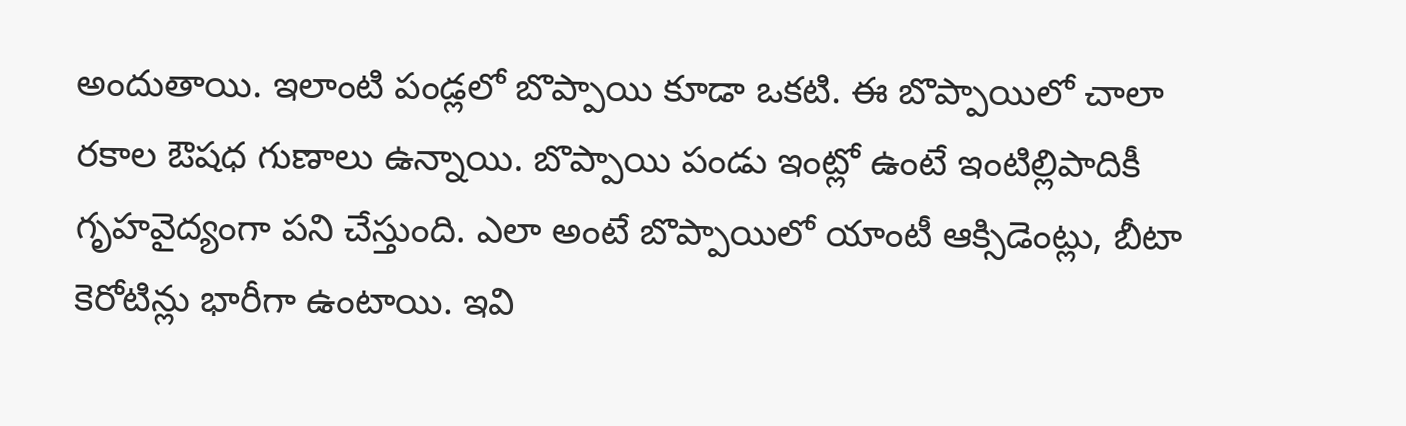అందుతాయి. ఇలాంటి పండ్లలో బొప్పాయి కూడా ఒకటి. ఈ బొప్పాయిలో చాలా రకాల ఔషధ గుణాలు ఉన్నాయి. బొప్పాయి పండు ఇంట్లో ఉంటే ఇంటిల్లిపాదికీ గృహవైద్యంగా పని చేస్తుంది. ఎలా అంటే బొప్పాయిలో యాంటీ ఆక్సిడెంట్లు, బీటా కెరోటిన్లు భారీగా ఉంటాయి. ఇవి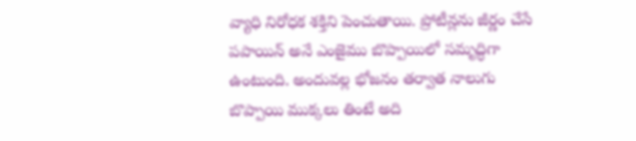వ్యాధి నిరోధక శక్తిని పెంచుతాయి. ప్రోటీన్లను జీర్ణం చేసే పపాయిన్ అనే ఎంజైము బొప్పాయిలో సమృద్ధిగా ఉంటుంది. అందువల్ల భోజనం తర్వాత నాలుగు బొప్పాయి ముక్కలు తింటే అది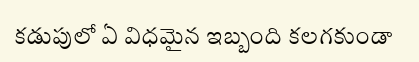కడుపులో ఏ విధమైన ఇబ్బంది కలగకుండా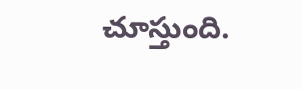చూస్తుంది.